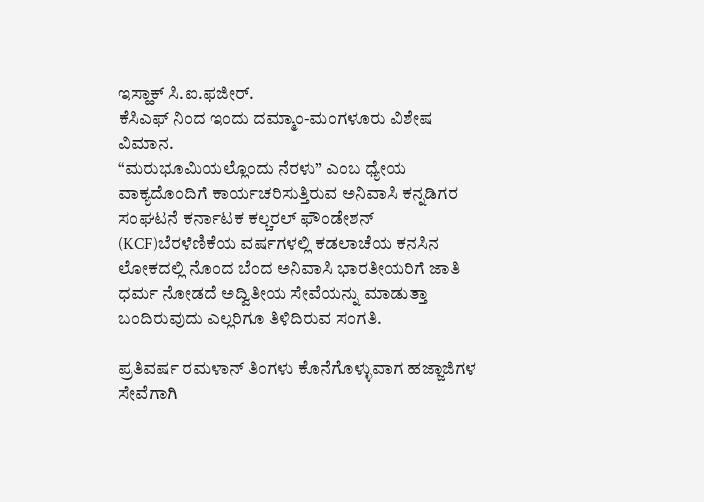ಇಸ್ಹಾಕ್ ಸಿ.ಐ.ಫಜೀರ್.
ಕೆಸಿಎಫ್ ನಿಂದ ಇಂದು ದಮ್ಮಾಂ-ಮಂಗಳೂರು ವಿಶೇಷ ವಿಮಾನ.
“ಮರುಭೂಮಿಯಲ್ಲೊಂದು ನೆರಳು” ಎಂಬ ಧ್ಯೇಯ ವಾಕ್ಯದೊಂದಿಗೆ ಕಾರ್ಯಚರಿಸುತ್ತಿರುವ ಅನಿವಾಸಿ ಕನ್ನಡಿಗರ ಸಂಘಟನೆ ಕರ್ನಾಟಕ ಕಲ್ಚರಲ್ ಫೌಂಡೇಶನ್ (KCF)ಬೆರಳೆಣಿಕೆಯ ವರ್ಷಗಳಲ್ಲಿ ಕಡಲಾಚೆಯ ಕನಸಿನ ಲೋಕದಲ್ಲಿ ನೊಂದ ಬೆಂದ ಅನಿವಾಸಿ ಭಾರತೀಯರಿಗೆ ಜಾತಿ ಧರ್ಮ ನೋಡದೆ ಅದ್ವಿತೀಯ ಸೇವೆಯನ್ನು ಮಾಡುತ್ತಾ ಬಂದಿರುವುದು ಎಲ್ಲರಿಗೂ ತಿಳಿದಿರುವ ಸಂಗತಿ.

ಪ್ರತಿವರ್ಷ ರಮಳಾನ್ ತಿಂಗಳು ಕೊನೆಗೊಳ್ಳುವಾಗ ಹಜ್ಜಾಜಿಗಳ ಸೇವೆಗಾಗಿ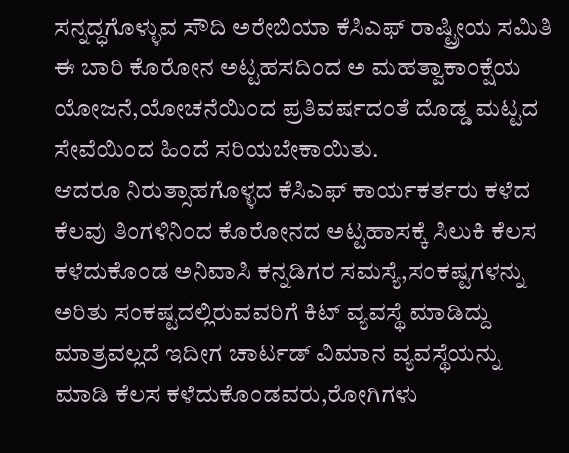ಸನ್ನದ್ಧಗೊಳ್ಳುವ ಸೌದಿ ಅರೇಬಿಯಾ ಕೆಸಿಎಫ್ ರಾಷ್ಟ್ರೀಯ ಸಮಿತಿ ಈ ಬಾರಿ ಕೊರೋನ ಅಟ್ಟಹಸದಿಂದ ಅ ಮಹತ್ವಾಕಾಂಕ್ಷೆಯ ಯೋಜನೆ,ಯೋಚನೆಯಿಂದ ಪ್ರತಿವರ್ಷದಂತೆ ದೊಡ್ಡ ಮಟ್ಟದ ಸೇವೆಯಿಂದ ಹಿಂದೆ ಸರಿಯಬೇಕಾಯಿತು.
ಆದರೂ ನಿರುತ್ಸಾಹಗೊಳ್ಳದ ಕೆಸಿಎಫ್ ಕಾರ್ಯಕರ್ತರು ಕಳೆದ ಕೆಲವು ತಿಂಗಳಿನಿಂದ ಕೊರೋನದ ಅಟ್ಟಹಾಸಕ್ಕೆ ಸಿಲುಕಿ ಕೆಲಸ ಕಳೆದುಕೊಂಡ ಅನಿವಾಸಿ ಕನ್ನಡಿಗರ ಸಮಸ್ಯೆ,ಸಂಕಷ್ಟಗಳನ್ನು ಅರಿತು ಸಂಕಷ್ಟದಲ್ಲಿರುವವರಿಗೆ ಕಿಟ್ ವ್ಯವಸ್ಥೆ ಮಾಡಿದ್ದು ಮಾತ್ರವಲ್ಲದೆ ಇದೀಗ ಚಾರ್ಟಡ್ ವಿಮಾನ ವ್ಯವಸ್ಥೆಯನ್ನು ಮಾಡಿ ಕೆಲಸ ಕಳೆದುಕೊಂಡವರು,ರೋಗಿಗಳು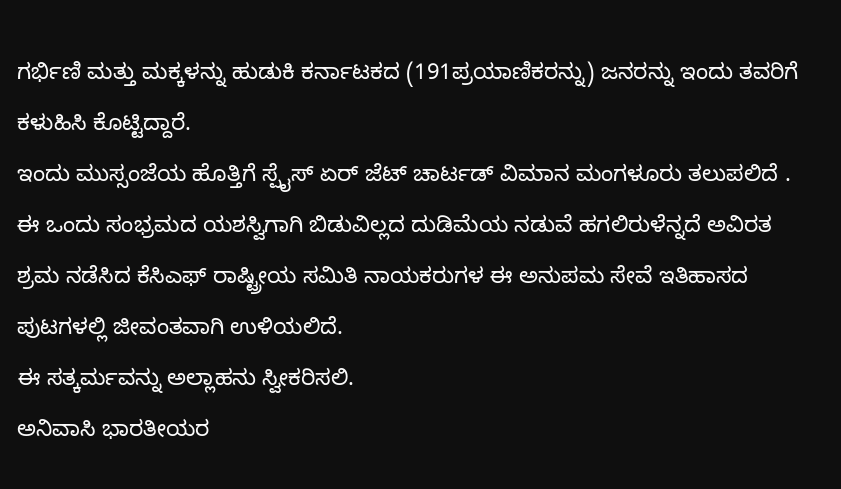ಗರ್ಭಿಣಿ ಮತ್ತು ಮಕ್ಕಳನ್ನು ಹುಡುಕಿ ಕರ್ನಾಟಕದ (191ಪ್ರಯಾಣಿಕರನ್ನು) ಜನರನ್ನು ಇಂದು ತವರಿಗೆ ಕಳುಹಿಸಿ ಕೊಟ್ಟಿದ್ದಾರೆ.
ಇಂದು ಮುಸ್ಸಂಜೆಯ ಹೊತ್ತಿಗೆ ಸ್ಪೈಸ್ ಏರ್ ಜೆಟ್ ಚಾರ್ಟಡ್ ವಿಮಾನ ಮಂಗಳೂರು ತಲುಪಲಿದೆ .
ಈ ಒಂದು ಸಂಭ್ರಮದ ಯಶಸ್ವಿಗಾಗಿ ಬಿಡುವಿಲ್ಲದ ದುಡಿಮೆಯ ನಡುವೆ ಹಗಲಿರುಳೆನ್ನದೆ ಅವಿರತ ಶ್ರಮ ನಡೆಸಿದ ಕೆಸಿಎಫ್ ರಾಷ್ಟ್ರೀಯ ಸಮಿತಿ ನಾಯಕರುಗಳ ಈ ಅನುಪಮ ಸೇವೆ ಇತಿಹಾಸದ ಪುಟಗಳಲ್ಲಿ ಜೀವಂತವಾಗಿ ಉಳಿಯಲಿದೆ.
ಈ ಸತ್ಕರ್ಮವನ್ನು ಅಲ್ಲಾಹನು ಸ್ವೀಕರಿಸಲಿ.
ಅನಿವಾಸಿ ಭಾರತೀಯರ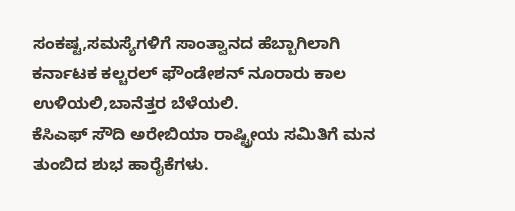ಸಂಕಷ್ಟ,ಸಮಸ್ಯೆಗಳಿಗೆ ಸಾಂತ್ವಾನದ ಹೆಬ್ಬಾಗಿಲಾಗಿ ಕರ್ನಾಟಕ ಕಲ್ಚರಲ್ ಫೌಂಡೇಶನ್ ನೂರಾರು ಕಾಲ ಉಳಿಯಲಿ,ಬಾನೆತ್ತರ ಬೆಳೆಯಲಿ.
ಕೆಸಿಎಫ್ ಸೌದಿ ಅರೇಬಿಯಾ ರಾಷ್ಟ್ರೀಯ ಸಮಿತಿಗೆ ಮನ ತುಂಬಿದ ಶುಭ ಹಾರೈಕೆಗಳು.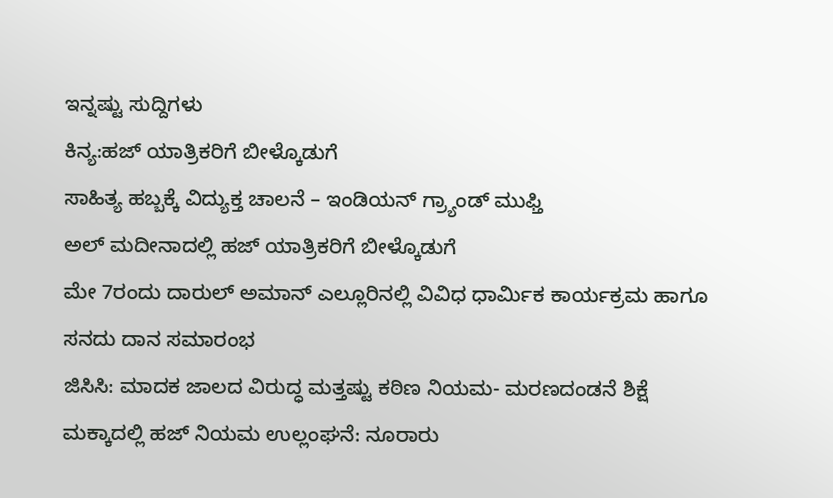ಇನ್ನಷ್ಟು ಸುದ್ದಿಗಳು
ಕಿನ್ಯ:ಹಜ್ ಯಾತ್ರಿಕರಿಗೆ ಬೀಳ್ಕೊಡುಗೆ
ಸಾಹಿತ್ಯ ಹಬ್ಬಕ್ಕೆ ವಿದ್ಯುಕ್ತ ಚಾಲನೆ – ಇಂಡಿಯನ್ ಗ್ರ್ಯಾಂಡ್ ಮುಫ್ತಿ
ಅಲ್ ಮದೀನಾದಲ್ಲಿ ಹಜ್ ಯಾತ್ರಿಕರಿಗೆ ಬೀಳ್ಕೊಡುಗೆ
ಮೇ 7ರಂದು ದಾರುಲ್ ಅಮಾನ್ ಎಲ್ಲೂರಿನಲ್ಲಿ ವಿವಿಧ ಧಾರ್ಮಿಕ ಕಾರ್ಯಕ್ರಮ ಹಾಗೂ ಸನದು ದಾನ ಸಮಾರಂಭ
ಜಿಸಿಸಿ: ಮಾದಕ ಜಾಲದ ವಿರುದ್ಧ ಮತ್ತಷ್ಟು ಕಠಿಣ ನಿಯಮ- ಮರಣದಂಡನೆ ಶಿಕ್ಷೆ
ಮಕ್ಕಾದಲ್ಲಿ ಹಜ್ ನಿಯಮ ಉಲ್ಲಂಘನೆ: ನೂರಾರು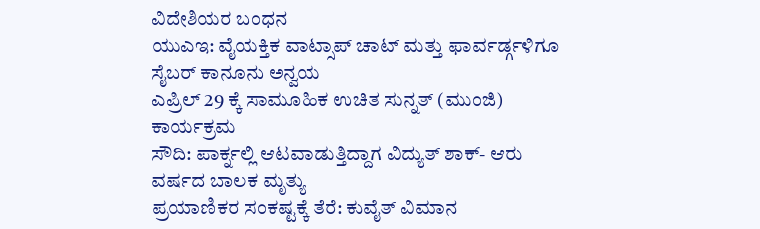ವಿದೇಶಿಯರ ಬಂಧನ
ಯುಎಇ: ವೈಯಕ್ತಿಕ ವಾಟ್ಸಾಪ್ ಚಾಟ್ ಮತ್ತು ಫಾರ್ವರ್ಡ್ಗಳಿಗೂ ಸೈಬರ್ ಕಾನೂನು ಅನ್ವಯ
ಎಪ್ರಿಲ್ 29 ಕ್ಕೆ ಸಾಮೂಹಿಕ ಉಚಿತ ಸುನ್ನತ್ (ಮುಂಜಿ) ಕಾರ್ಯಕ್ರಮ
ಸೌದಿ: ಪಾರ್ಕ್ನಲ್ಲಿ ಆಟವಾಡುತ್ತಿದ್ದಾಗ ವಿದ್ಯುತ್ ಶಾಕ್- ಆರು ವರ್ಷದ ಬಾಲಕ ಮೃತ್ಯು
ಪ್ರಯಾಣಿಕರ ಸಂಕಷ್ಟಕ್ಕೆ ತೆರೆ: ಕುವೈತ್ ವಿಮಾನ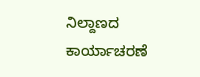ನಿಲ್ದಾಣದ ಕಾರ್ಯಾಚರಣೆ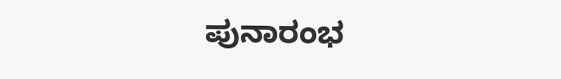ಪುನಾರಂಭ